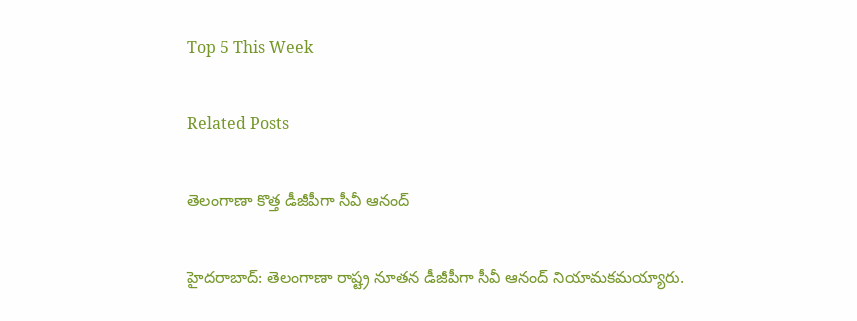Top 5 This Week

Related Posts

తెలంగాణా కొత్త డీజీపీగా సీవీ ఆనంద్

హైదరాబాద్: తెలంగాణా రాష్ట్ర నూతన డీజీపీగా సీవీ ఆనంద్ నియామకమయ్యారు.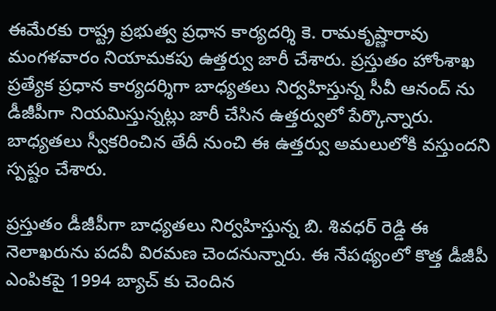ఈమేరకు రాష్ట్ర ప్రభుత్వ ప్రధాన కార్యదర్శి కె. రామకృష్ణారావు మంగళవారం నియామకపు ఉత్తర్వు జారీ చేశారు. ప్రస్తుతం హోంశాఖ ప్రత్యేక ప్రధాన కార్యదర్శిగా బాధ్యతలు నిర్వహిస్తున్న సీవీ ఆనంద్ ను డీజీపీగా నియమిస్తున్నట్లు జారీ చేసిన ఉత్తర్వులో పేర్కొన్నారు. బాధ్యతలు స్వీకరించిన తేదీ నుంచి ఈ ఉత్తర్వు అమలులోకి వస్తుందని స్పష్టం చేశారు.

ప్రస్తుతం డీజీపీగా బాధ్యతలు నిర్వహిస్తున్న బి. శివధర్ రెడ్డి ఈ నెలాఖరును పదవీ విరమణ చెందనున్నారు. ఈ నేపథ్యంలో కొత్త డీజీపీ ఎంపికపై 1994 బ్యాచ్ కు చెందిన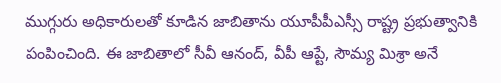ముగ్గురు అధికారులతో కూడిన జాబితాను యూపీపీఎస్సీ రాష్ట్ర ప్రభుత్వానికి పంపించింది. ఈ జాబితాలో సీవీ ఆనంద్, వీపీ ఆప్టే, సౌమ్య మిశ్రా అనే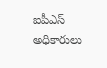ఐపీఎస్ అధికారులు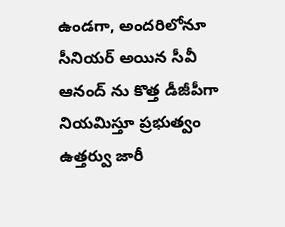ఉండగా, అందరిలోనూ సీనియర్ అయిన సీవీ ఆనంద్ ను కొత్త డీజీపీగా నియమిస్తూ ప్రభుత్వం ఉత్తర్వు జారీ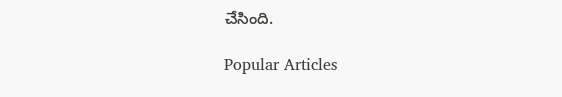చేసింది.

Popular Articles